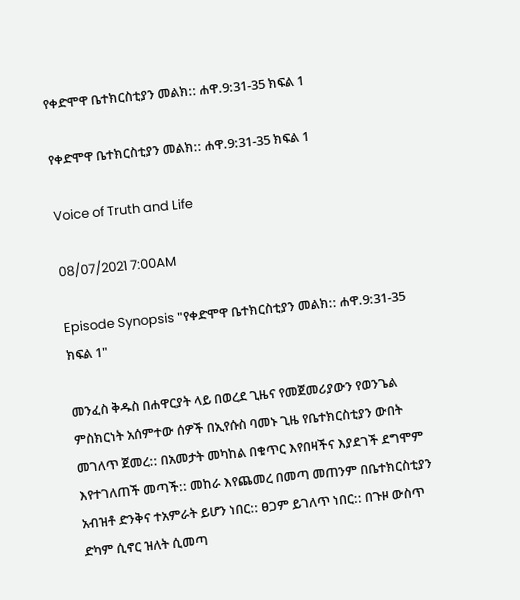የቀድሞዋ ቤተክርስቲያን መልክ:: ሐዋ.9:31-35 ክፍል 1

የቀድሞዋ ቤተክርስቲያን መልክ:: ሐዋ.9:31-35 ክፍል 1

Voice of Truth and Life

08/07/2021 7:00AM

Episode Synopsis "የቀድሞዋ ቤተክርስቲያን መልክ:: ሐዋ.9:31-35 ክፍል 1"

መንፈስ ቅዱስ በሐዋርያት ላይ በወረደ ጊዜና የመጀመሪያውን የወንጌል ምስክርነት አሰምተው ሰዎች በኢየሱስ ባመኑ ጊዜ የቤተክርስቲያን ውበት መገለጥ ጀመረ:: በአመታት መካከል በቁጥር እየበዛችና እያደገች ደግሞም እየተገለጠች መጣች:: መከራ እየጨመረ በመጣ መጠንም በቤተክርስቲያን አብዝቶ ድንቅና ተአምራት ይሆን ነበር:: ፀጋም ይገለጥ ነበር:: በጉዞ ውስጥ ድካም ሲኖር ዝለት ሲመጣ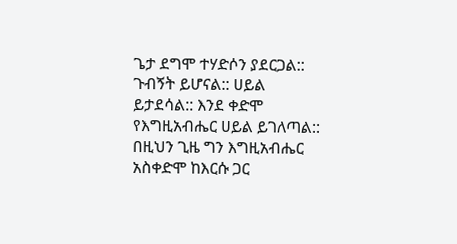ጌታ ደግሞ ተሃድሶን ያደርጋል:: ጉብኝት ይሆናል:: ሀይል ይታደሳል:: እንደ ቀድሞ የእግዚአብሔር ሀይል ይገለጣል:: በዚህን ጊዜ ግን እግዚአብሔር አስቀድሞ ከእርሱ ጋር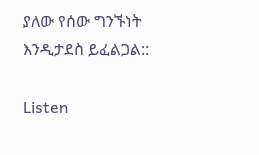ያለው የሰው ግንኙነት እንዲታደስ ይፈልጋል::

Listen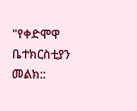"የቀድሞዋ ቤተክርስቲያን መልክ::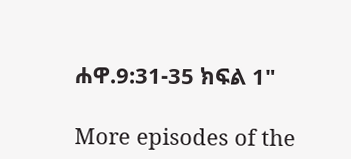ሐዋ.9:31-35 ክፍል 1"

More episodes of the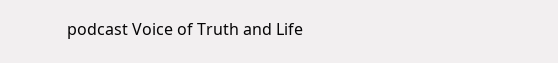podcast Voice of Truth and Life